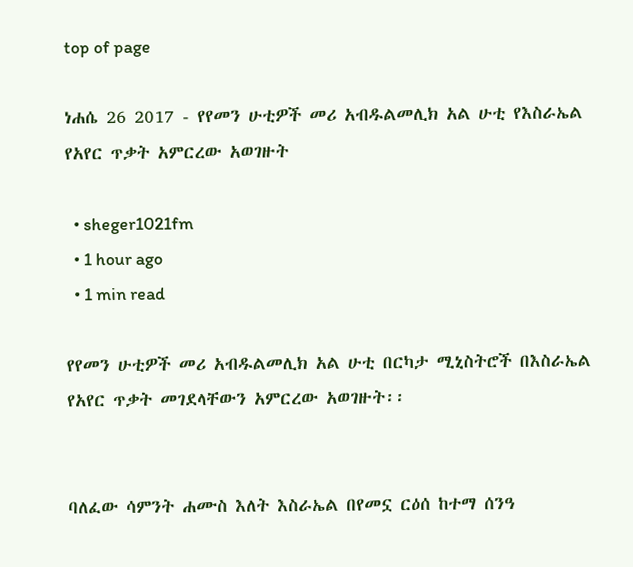top of page

ነሐሴ 26 2017 - የየመን ሁቲዎች መሪ አብዱልመሊክ አል ሁቲ የእስራኤል የአየር ጥቃት አምርረው አወገዙት

  • sheger1021fm
  • 1 hour ago
  • 1 min read

የየመን ሁቲዎች መሪ አብዱልመሊክ አል ሁቲ በርካታ ሚኒስትሮች በእስራኤል የአየር ጥቃት መገደላቸውን አምርረው አወገዙት፡፡


ባለፈው ሳምንት ሐሙስ እለት እስራኤል በየመኗ ርዕሰ ከተማ ሰንዓ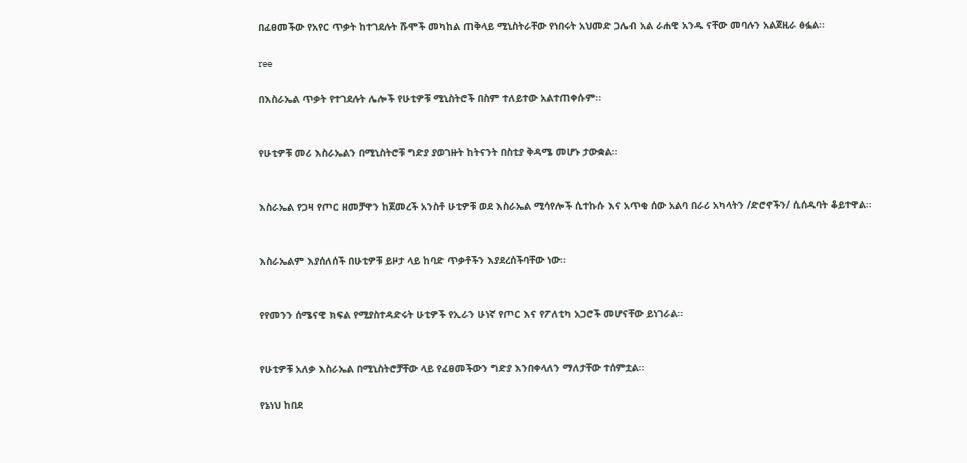በፈፀመችው የአየር ጥቃት ከተገደሉት ሹሞች መካከል ጠቅላይ ሚኒስትራቸው የነበሩት አህመድ ጋሌብ አል ራሐዊ አንዱ ናቸው መባሉን አልጀዚራ ፅፏል፡፡

ree

በእስራኤል ጥቃት የተገደሉት ሌሎች የሁቲዎቹ ሚኒስትሮች በስም ተለይተው አልተጠቀሱም፡፡


የሁቲዎቹ መሪ እስራኤልን በሚኒስትሮቹ ግድያ ያወገዙት ከትናንት በስቲያ ቅዳሜ መሆኑ ታውቋል፡፡


እስራኤል የጋዛ የጦር ዘመቻዋን ከጀመረች አንስቶ ሁቲዎቹ ወደ እስራኤል ሚሳየሎች ሲተኩሱ እና አጥቂ ሰው አልባ በራሪ አካላትን /ድሮኖችን/ ሲሰዱባት ቆይተዋል፡፡


እስራኤልም እያሰለሰች በሁቲዎቹ ይዞታ ላይ ከባድ ጥቃቶችን እያደረሰችባቸው ነው፡፡


የየመንን ሰሜናዊ ክፍል የሚያስተዳድሩት ሁቲዎች የኢራን ሁነኛ የጦር እና የፖለቲካ አጋሮች መሆናቸው ይነገራል፡፡


የሁቲዎቹ አለቃ እስራኤል በሚኒስትሮቻቸው ላይ የፈፀመችውን ግድያ እንበቀላለን ማለታቸው ተሰምቷል፡፡

የኔነህ ከበደ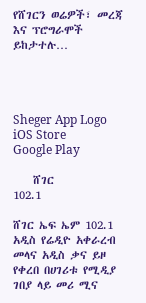የሸገርን ወሬዎች፣ መረጃ እና ፕሮግራሞች ይከታተሉ…




Sheger App Logo
iOS Store
Google Play

    ሸገር
102.1

ሸገር ኤፍ ኤም 102.1 አዲስ የሬዲዮ አቀራረብ መላና አዲስ ቃና ይዞ የቀረበ በሀገሪቱ የሚዲያ ገበያ ላይ መሪ ሚና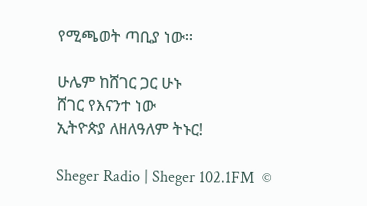የሚጫወት ጣቢያ ነው፡፡

ሁሌም ከሸገር ጋር ሁኑ
ሸገር የእናንተ ነው
ኢትዮጵያ ለዘለዓለም ትኑር!

Sheger Radio | Sheger 102.1FM  ©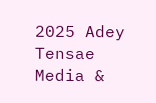2025 Adey Tensae Media &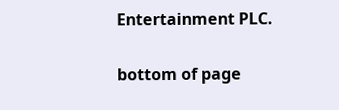Entertainment PLC.

bottom of page